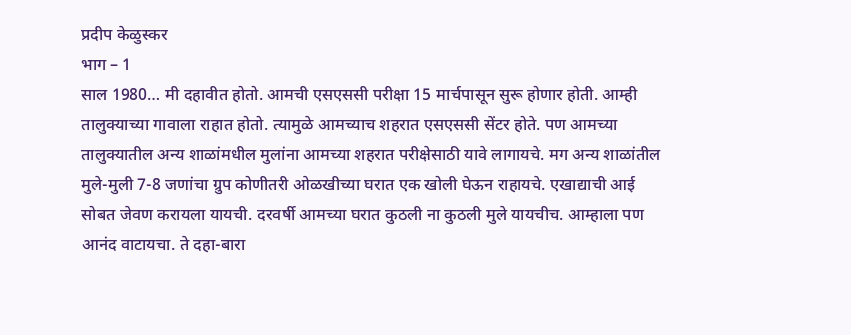प्रदीप केळुस्कर
भाग – 1
साल 1980… मी दहावीत होतो. आमची एसएससी परीक्षा 15 मार्चपासून सुरू होणार होती. आम्ही तालुक्याच्या गावाला राहात होतो. त्यामुळे आमच्याच शहरात एसएससी सेंटर होते. पण आमच्या तालुक्यातील अन्य शाळांमधील मुलांना आमच्या शहरात परीक्षेसाठी यावे लागायचे. मग अन्य शाळांतील मुले-मुली 7-8 जणांचा ग्रुप कोणीतरी ओळखीच्या घरात एक खोली घेऊन राहायचे. एखाद्याची आई सोबत जेवण करायला यायची. दरवर्षी आमच्या घरात कुठली ना कुठली मुले यायचीच. आम्हाला पण आनंद वाटायचा. ते दहा-बारा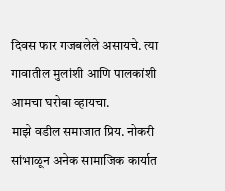दिवस फार गजबलेले असायचे. त्या गावातील मुलांशी आणि पालकांशी आमचा घरोबा व्हायचा.
माझे वडील समाजात प्रिय. नोकरी सांभाळून अनेक सामाजिक कार्यात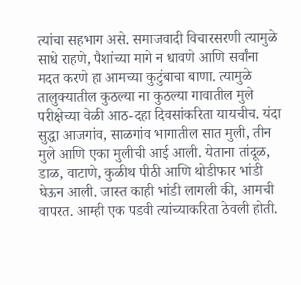त्यांचा सहभाग असे. समाजवादी विचारसरणी त्यामुळे साधे राहणे, पैशांच्या मागे न धावणे आणि सर्वांना मदत करणे हा आमच्या कुटुंबाचा बाणा. त्यामुळे तालुक्यातील कुठल्या ना कुठल्या गावातील मुले परीक्षेच्या वेळी आठ-दहा दिवसांकरिता यायचीच. यंदा सुद्धा आजगांव, साळगांव भागातील सात मुली, तीन मुले आणि एका मुलीची आई आली. येताना तांदूळ, डाळ, वाटाणे, कुळीथ पीठी आणि थोडीफार भांडी घेऊन आली. जास्त काही भांडी लागली की, आमची वापरत. आम्ही एक पडवी त्यांच्याकरिता ठेवली होती.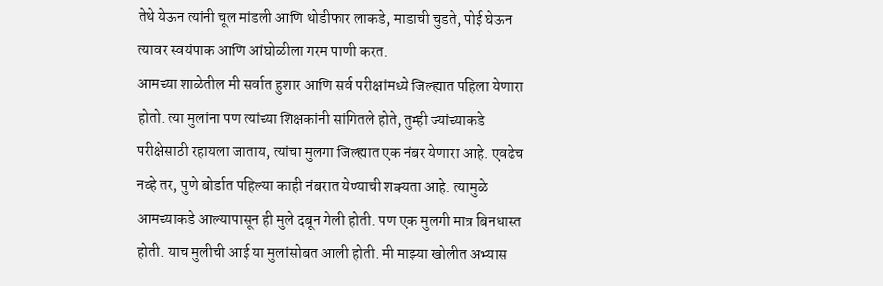तेथे येऊन त्यांनी चूल मांडली आणि थोडीफार लाकडे, माडाची चुडते, पोई घेऊन त्यावर स्वयंपाक आणि आंघोळीला गरम पाणी करत.
आमच्या शाळेतील मी सर्वात हुशार आणि सर्व परीक्षांमध्ये जिल्ह्यात पहिला येणारा होतो. त्या मुलांना पण त्यांच्या शिक्षकांनी सांगितले होते, तुम्ही ज्यांच्याकडे परीक्षेसाठी रहायला जाताय, त्यांचा मुलगा जिल्ह्यात एक नंबर येणारा आहे. एवढेच नव्हे तर, पुणे बोर्डात पहिल्या काही नंबरात येण्याची शक्यता आहे. त्यामुळे आमच्याकडे आल्यापासून ही मुले दबून गेली होती. पण एक मुलगी मात्र बिनधास्त होती. याच मुलीची आई या मुलांसोबत आली होती. मी माझ्या खोलीत अभ्यास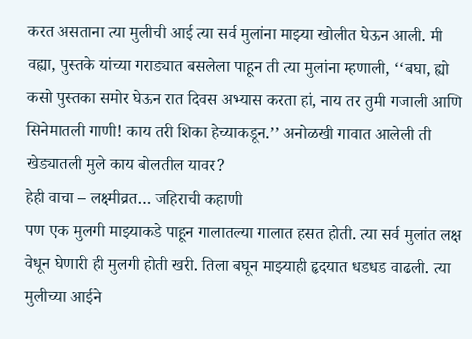करत असताना त्या मुलीची आई त्या सर्व मुलांना माझ्या खोलीत घेऊन आली. मी वह्या, पुस्तके यांच्या गराड्यात बसलेला पाहून ती त्या मुलांना म्हणाली, ‘‘बघा, ह्यो कसो पुस्तका समोर घेऊन रात दिवस अभ्यास करता हां, नाय तर तुमी गजाली आणि सिनेमातली गाणी! काय तरी शिका हेच्याकडून.’’ अनोळखी गावात आलेली ती खेड्यातली मुले काय बोलतील यावर?
हेही वाचा – लक्ष्मीव्रत… जहिराची कहाणी
पण एक मुलगी माझ्याकडे पाहून गालातल्या गालात हसत होती. त्या सर्व मुलांत लक्ष वेधून घेणारी ही मुलगी होती खरी. तिला बघून माझ्याही हृदयात धडधड वाढली. त्या मुलीच्या आईने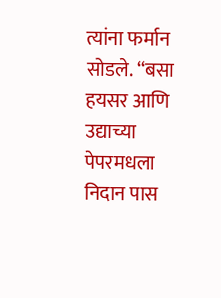त्यांना फर्मान सोडले. ‘‘बसा हयसर आणि उद्याच्या पेपरमधला निदान पास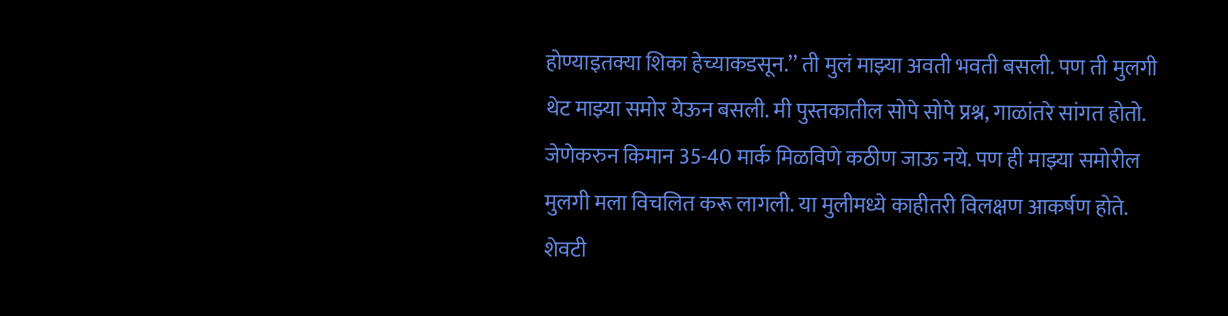होण्याइतक्या शिका हेच्याकडसून.’’ ती मुलं माझ्या अवती भवती बसली. पण ती मुलगी थेट माझ्या समोर येऊन बसली. मी पुस्तकातील सोपे सोपे प्रश्न, गाळांतरे सांगत होतो. जेणेकरुन किमान 35-40 मार्क मिळविणे कठीण जाऊ नये. पण ही माझ्या समोरील मुलगी मला विचलित करू लागली. या मुलीमध्ये काहीतरी विलक्षण आकर्षण होते. शेवटी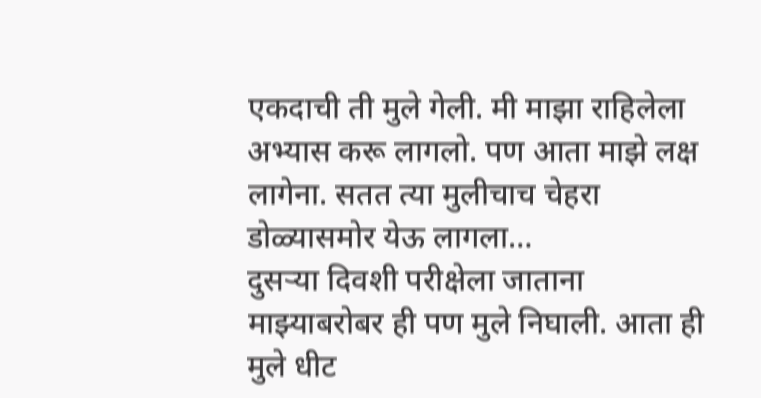एकदाची ती मुले गेली. मी माझा राहिलेला अभ्यास करू लागलो. पण आता माझे लक्ष लागेना. सतत त्या मुलीचाच चेहरा डोळ्यासमोर येऊ लागला…
दुसऱ्या दिवशी परीक्षेला जाताना माझ्याबरोबर ही पण मुले निघाली. आता ही मुले धीट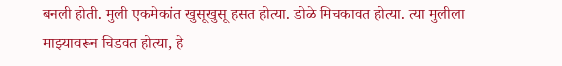बनली होती. मुली एकमेकांत खुसूखुसू हसत होत्या. डोळे मिचकावत होत्या. त्या मुलीला माझ्यावरून चिडवत होत्या, हे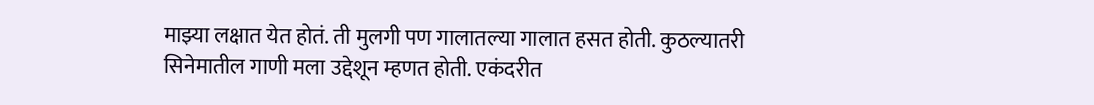माझ्या लक्षात येत होतं. ती मुलगी पण गालातल्या गालात हसत होती. कुठल्यातरी सिनेमातील गाणी मला उद्देशून म्हणत होती. एकंदरीत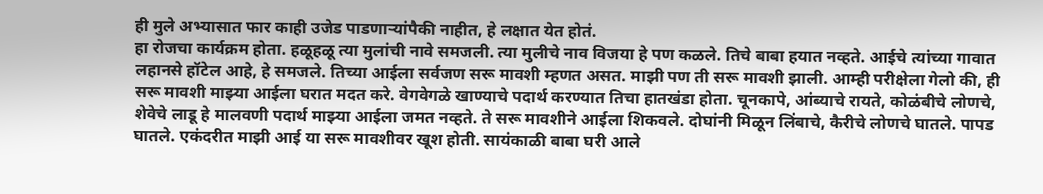ही मुले अभ्यासात फार काही उजेड पाडणाऱ्यांपैकी नाहीत, हे लक्षात येत होतं.
हा रोजचा कार्यक्रम होता. हळूहळू त्या मुलांची नावे समजली. त्या मुलीचे नाव विजया हे पण कळले. तिचे बाबा हयात नव्हते. आईचे त्यांच्या गावात लहानसे हॉटेल आहे, हे समजले. तिच्या आईला सर्वजण सरू मावशी म्हणत असत. माझी पण ती सरू मावशी झाली. आम्ही परीक्षेला गेलो की, ही सरू मावशी माझ्या आईला घरात मदत करे. वेगवेगळे खाण्याचे पदार्थ करण्यात तिचा हातखंडा होता. चूनकापे, आंब्याचे रायते, कोळंबीचे लोणचे, शेवेचे लाडू हे मालवणी पदार्थ माझ्या आईला जमत नव्हते. ते सरू मावशीने आईला शिकवले. दोघांनी मिळून लिंबाचे, कैरीचे लोणचे घातले. पापड घातले. एकंदरीत माझी आई या सरू मावशीवर खूश होती. सायंकाळी बाबा घरी आले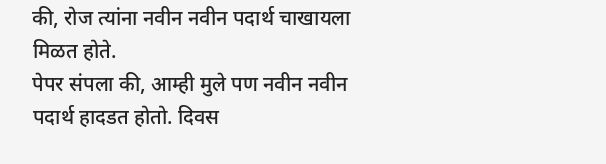की, रोज त्यांना नवीन नवीन पदार्थ चाखायला मिळत होते.
पेपर संपला की, आम्ही मुले पण नवीन नवीन पदार्थ हादडत होतो. दिवस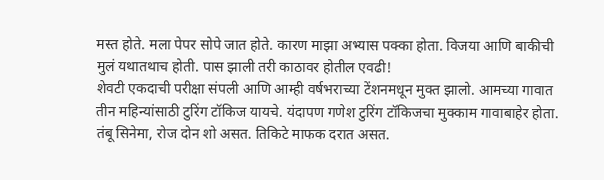मस्त होते. मला पेपर सोपे जात होते. कारण माझा अभ्यास पक्का होता. विजया आणि बाकीची मुलं यथातथाच होती. पास झाली तरी काठावर होतील एवढी!
शेवटी एकदाची परीक्षा संपली आणि आम्ही वर्षभराच्या टेंशनमधून मुक्त झालो. आमच्या गावात तीन महिन्यांसाठी टुरिंग टॉकिज यायचे. यंदापण गणेश टुरिंग टॉकिजचा मुक्काम गावाबाहेर होता. तंबू सिनेमा, रोज दोन शो असत. तिकिटे माफक दरात असत.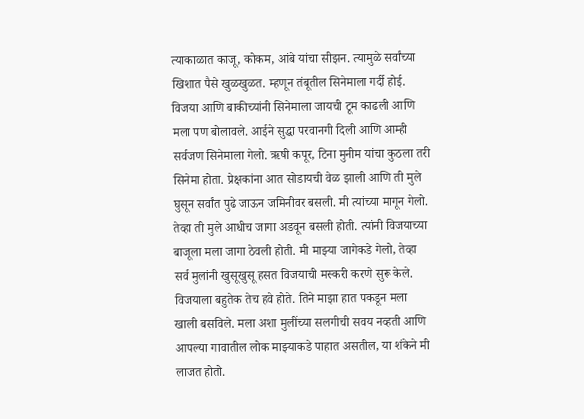त्याकाळात काजू, कोकम, आंबे यांचा सीझन. त्यामुळे सर्वांच्या खिशात पैसे खुळखुळत. म्हणून तंबूतील सिनेमाला गर्दी होई. विजया आणि बाकीच्यांनी सिनेमाला जायची टूम काढली आणि मला पण बोलावले. आईने सुद्धा परवानगी दिली आणि आम्ही सर्वजण सिनेमाला गेलो. ऋषी कपूर, टिना मुनीम यांचा कुठला तरी सिनेमा होता. प्रेक्षकांना आत सोडायची वेळ झाली आणि ती मुले घुसून सर्वांत पुढे जाऊन जमिनीवर बसली. मी त्यांच्या मागून गेलो. तेव्हा ती मुले आधीच जागा अडवून बसली होती. त्यांनी विजयाच्या बाजूला मला जागा ठेवली होती. मी माझ्या जागेकडे गेलो, तेव्हा सर्व मुलांनी खुसूखुसू हसत विजयाची मस्करी करणे सुरू केले. विजयाला बहुतेक तेच हवे होते. तिने माझा हात पकडून मला खाली बसविले. मला अशा मुलींच्या सलगीची सवय नव्हती आणि आपल्या गावातील लोक माझ्याकडे पाहात असतील, या शंकेने मी लाजत होतो.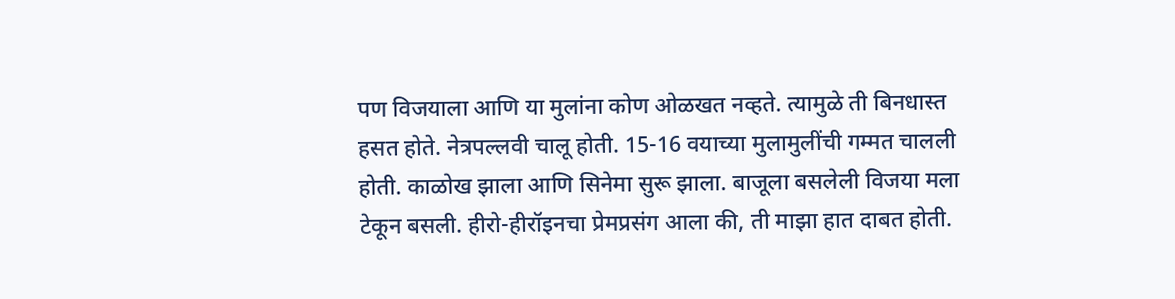पण विजयाला आणि या मुलांना कोण ओळखत नव्हते. त्यामुळे ती बिनधास्त हसत होते. नेत्रपल्लवी चालू होती. 15-16 वयाच्या मुलामुलींची गम्मत चालली होती. काळोख झाला आणि सिनेमा सुरू झाला. बाजूला बसलेली विजया मला टेकून बसली. हीरो-हीरॉइनचा प्रेमप्रसंग आला की, ती माझा हात दाबत होती.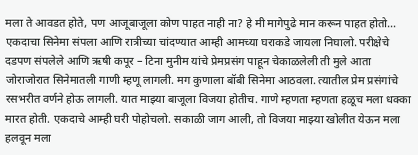मला ते आवडत होते, पण आजूबाजूला कोण पाहत नाही ना? हे मी मागेपुढे मान करून पाहत होतो…
एकदाचा सिनेमा संपला आणि रात्रीच्या चांदण्यात आम्ही आमच्या घराकडे जायला निघालो. परीक्षेचे दडपण संपलेले आणि ऋषी कपूर – टिना मुनीम यांचे प्रेमप्रसंग पाहून चेकाळलेली ती मुले आता जोराजोरात सिनेमातली गाणी म्हणू लागली. मग कुणाला बॉबी सिनेमा आठवला. त्यातील प्रेम प्रसंगांचे रसभरीत वर्णने होऊ लागली. यात माझ्या बाजूला विजया होतीच. गाणे म्हणता म्हणता हळूच मला धक्का मारत होती. एकदाचे आम्ही घरी पोहोचलो. सकाळी जाग आली, तो विजया माझ्या खोलीत येऊन मला हलवून मला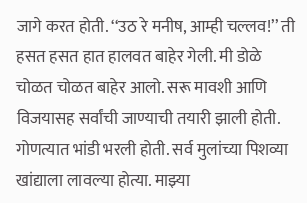जागे करत होती. ‘‘उठ रे मनीष, आम्ही चल्लव!’’ ती हसत हसत हात हालवत बाहेर गेली. मी डोळे चोळत चोळत बाहेर आलो. सरू मावशी आणि विजयासह सर्वांची जाण्याची तयारी झाली होती. गोणत्यात भांडी भरली होती. सर्व मुलांच्या पिशव्या खांद्याला लावल्या होत्या. माझ्या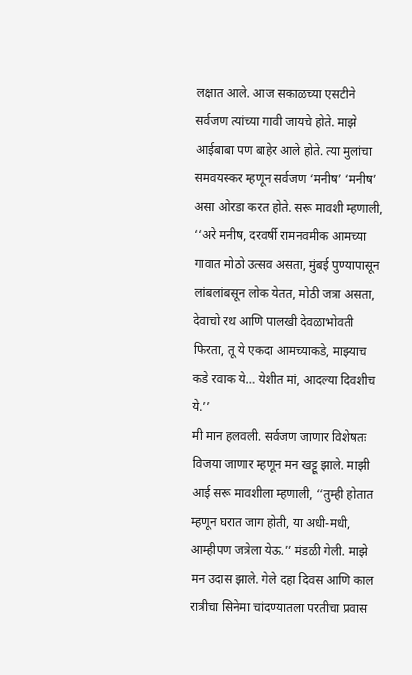लक्षात आले. आज सकाळच्या एसटीने सर्वजण त्यांच्या गावी जायचे होते. माझे आईबाबा पण बाहेर आले होते. त्या मुलांचा समवयस्कर म्हणून सर्वजण ‘मनीष’ ‘मनीष’ असा ओरडा करत होते. सरू मावशी म्हणाली, ‘‘अरे मनीष, दरवर्षी रामनवमीक आमच्या गावात मोठो उत्सव असता, मुंबई पुण्यापासून लांबलांबसून लोक येतत, मोठी जत्रा असता, देवाचो रथ आणि पालखी देवळाभोवती फिरता, तू ये एकदा आमच्याकडे, माझ्याच कडे रवाक ये… येशीत मां, आदल्या दिवशीच ये.’’
मी मान हलवली. सर्वजण जाणार विशेषतः विजया जाणार म्हणून मन खट्टू झाले. माझी आई सरू मावशीला म्हणाली, ‘‘तुम्ही होतात म्हणून घरात जाग होती, या अधी-मधी, आम्हीपण जत्रेला येऊ.’’ मंडळी गेली. माझे मन उदास झाले. गेले दहा दिवस आणि काल रात्रीचा सिनेमा चांदण्यातला परतीचा प्रवास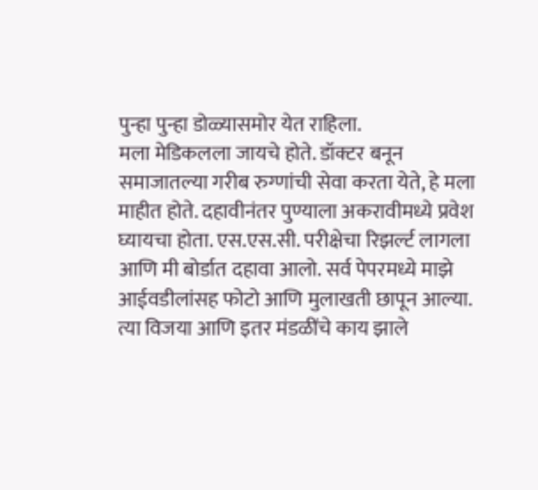पुन्हा पुन्हा डोळ्यासमोर येत राहिला.
मला मेडिकलला जायचे होते. डॉक्टर बनून समाजातल्या गरीब रुग्णांची सेवा करता येते, हे मला माहीत होते. दहावीनंतर पुण्याला अकरावीमध्ये प्रवेश घ्यायचा होता. एस.एस.सी. परीक्षेचा रिझर्ल्ट लागला आणि मी बोर्डात दहावा आलो. सर्व पेपरमध्ये माझे आईवडीलांसह फोटो आणि मुलाखती छापून आल्या. त्या विजया आणि इतर मंडळींचे काय झाले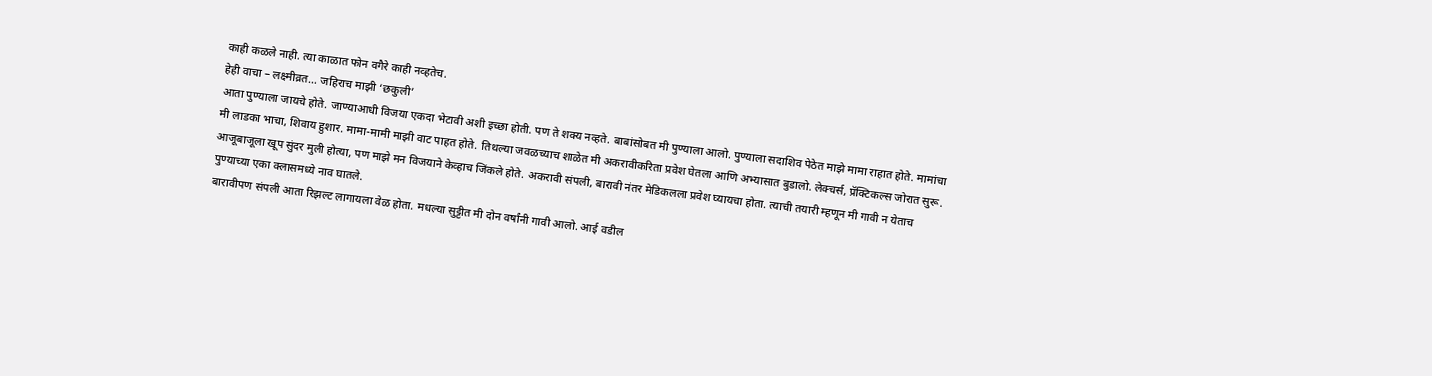काही कळले नाही. त्या काळात फोन वगैरे काही नव्हतेच.
हेही वाचा – लक्ष्मीव्रत… जहिराच माझी ‘छकुली’
आता पुण्याला जायचे होते. जाण्याआधी विजया एकदा भेटावी अशी इच्छा होती. पण ते शक्य नव्हते. बाबांसोबत मी पुण्याला आलो. पुण्याला सदाशिव पेठेत माझे मामा राहात होते. मामांचा मी लाडका भाचा, शिवाय हुशार. मामा-मामी माझी वाट पाहत होते. तिथल्या जवळच्याच शाळेत मी अकरावीकरिता प्रवेश घेतला आणि अभ्यासात बुडालो. लेक्चर्स, प्रॅक्टिकल्स जोरात सुरू. आजूबाजूला खूप सुंदर मुली होत्या, पण माझे मन विजयाने केव्हाच जिंकले होते. अकरावी संपली, बारावी नंतर मेडिकलला प्रवेश घ्यायचा होता. त्याची तयारी म्हणून मी गावी न येताच पुण्याच्या एका क्लासमध्ये नाव घातले.
बारावीपण संपली आता रिझल्ट लागायला वेळ होता. मधल्या सुट्टीत मी दोन वर्षांनी गावी आलो. आई वडील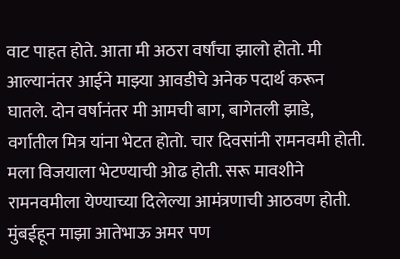वाट पाहत होते. आता मी अठरा वर्षांचा झालो होतो. मी आल्यानंतर आईने माझ्या आवडीचे अनेक पदार्थ करून घातले. दोन वर्षानंतर मी आमची बाग, बागेतली झाडे, वर्गातील मित्र यांना भेटत होतो. चार दिवसांनी रामनवमी होती. मला विजयाला भेटण्याची ओढ होती. सरू मावशीने रामनवमीला येण्याच्या दिलेल्या आमंत्रणाची आठवण होती. मुंबईहून माझा आतेभाऊ अमर पण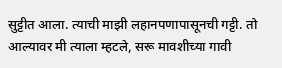सुट्टीत आला. त्याची माझी लहानपणापासूनची गट्टी. तो आल्यावर मी त्याला म्हटले, सरू मावशीच्या गावी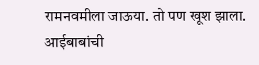रामनवमीला जाऊया. तो पण खूश झाला. आईबाबांची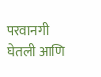परवानगी घेतली आणि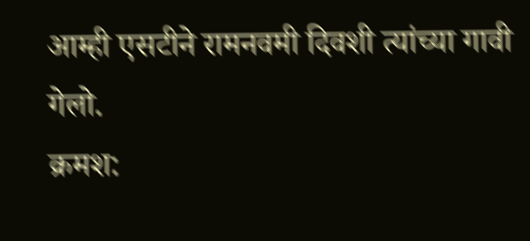आम्ही एसटीने रामनवमी दिवशी त्यांच्या गावी गेलो.
क्रमश: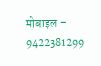मोबाइल – 9422381299